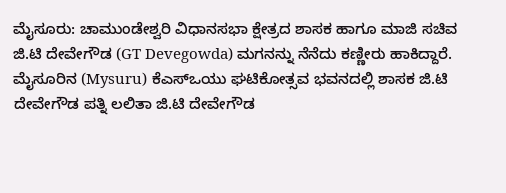ಮೈಸೂರು: ಚಾಮುಂಡೇಶ್ವರಿ ವಿಧಾನಸಭಾ ಕ್ಷೇತ್ರದ ಶಾಸಕ ಹಾಗೂ ಮಾಜಿ ಸಚಿವ ಜಿ.ಟಿ ದೇವೇಗೌಡ (GT Devegowda) ಮಗನನ್ನು ನೆನೆದು ಕಣ್ಣೀರು ಹಾಕಿದ್ದಾರೆ.
ಮೈಸೂರಿನ (Mysuru) ಕೆಎಸ್ಒಯು ಘಟಿಕೋತ್ಸವ ಭವನದಲ್ಲಿ ಶಾಸಕ ಜಿ.ಟಿ ದೇವೇಗೌಡ ಪತ್ನಿ ಲಲಿತಾ ಜಿ.ಟಿ ದೇವೇಗೌಡ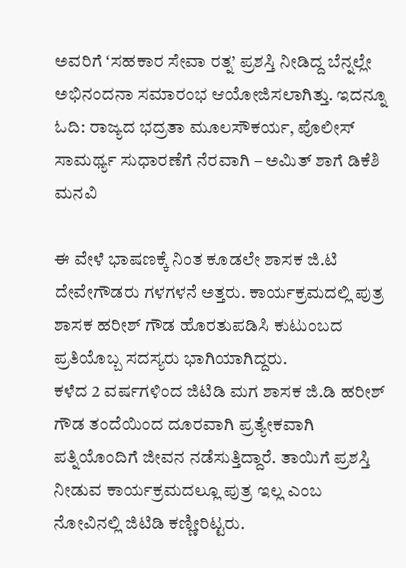ಅವರಿಗೆ ʻಸಹಕಾರ ಸೇವಾ ರತ್ನ’ ಪ್ರಶಸ್ತಿ ನೀಡಿದ್ದ ಬೆನ್ನಲ್ಲೇ ಅಭಿನಂದನಾ ಸಮಾರಂಭ ಆಯೋಜಿಸಲಾಗಿತ್ತು. ಇದನ್ನೂ ಓದಿ: ರಾಜ್ಯದ ಭದ್ರತಾ ಮೂಲಸೌಕರ್ಯ, ಪೊಲೀಸ್ ಸಾಮರ್ಥ್ಯ ಸುಧಾರಣೆಗೆ ನೆರವಾಗಿ – ಅಮಿತ್ ಶಾಗೆ ಡಿಕೆಶಿ ಮನವಿ

ಈ ವೇಳೆ ಭಾಷಣಕ್ಕೆ ನಿಂತ ಕೂಡಲೇ ಶಾಸಕ ಜಿ.ಟಿ ದೇವೇಗೌಡರು ಗಳಗಳನೆ ಅತ್ತರು. ಕಾರ್ಯಕ್ರಮದಲ್ಲಿ ಪುತ್ರ ಶಾಸಕ ಹರೀಶ್ ಗೌಡ ಹೊರತುಪಡಿಸಿ ಕುಟುಂಬದ ಪ್ರತಿಯೊಬ್ಬ ಸದಸ್ಯರು ಭಾಗಿಯಾಗಿದ್ದರು.
ಕಳೆದ 2 ವರ್ಷಗಳಿಂದ ಜಿಟಿಡಿ ಮಗ ಶಾಸಕ ಜಿ.ಡಿ ಹರೀಶ್ ಗೌಡ ತಂದೆಯಿಂದ ದೂರವಾಗಿ ಪ್ರತ್ಯೇಕವಾಗಿ ಪತ್ನಿಯೊಂದಿಗೆ ಜೀವನ ನಡೆಸುತ್ತಿದ್ದಾರೆ. ತಾಯಿಗೆ ಪ್ರಶಸ್ತಿ ನೀಡುವ ಕಾರ್ಯಕ್ರಮದಲ್ಲೂ ಪುತ್ರ ಇಲ್ಲ ಎಂಬ ನೋವಿನಲ್ಲಿ ಜಿಟಿಡಿ ಕಣ್ಣೀರಿಟ್ಟರು.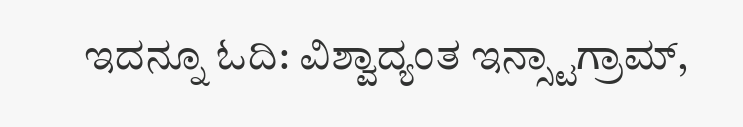ಇದನ್ನೂ ಓದಿ: ವಿಶ್ವಾದ್ಯಂತ ಇನ್ಸ್ಟಾಗ್ರಾಮ್,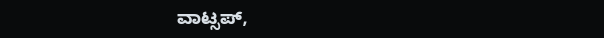ವಾಟ್ಸಪ್,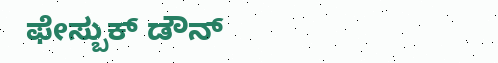ಫೇಸ್ಬುಕ್ ಡೌನ್